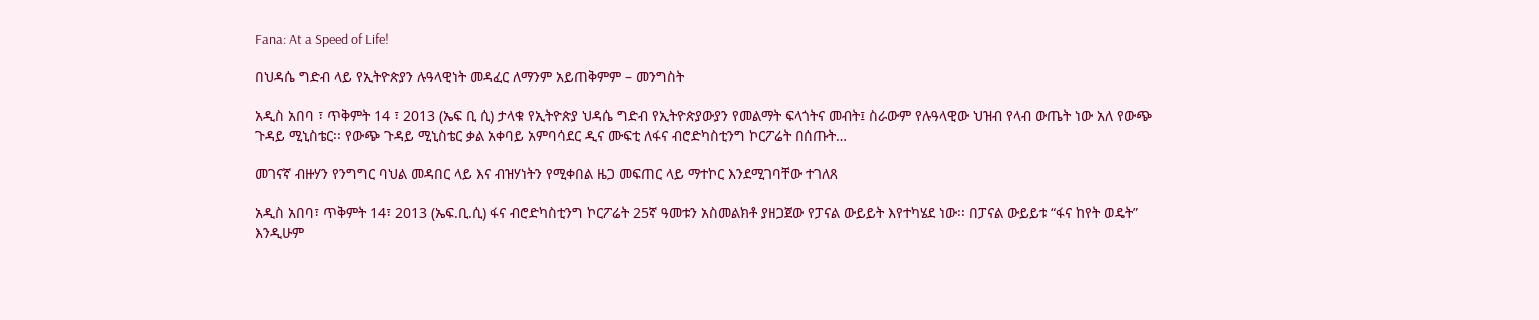Fana: At a Speed of Life!

በህዳሴ ግድብ ላይ የኢትዮጵያን ሉዓላዊነት መዳፈር ለማንም አይጠቅምም – መንግስት

አዲስ አበባ ፣ ጥቅምት 14 ፣ 2013 (ኤፍ ቢ ሲ) ታላቁ የኢትዮጵያ ህዳሴ ግድብ የኢትዮጵያውያን የመልማት ፍላጎትና መብት፤ ስራውም የሉዓላዊው ህዝብ የላብ ውጤት ነው አለ የውጭ ጉዳይ ሚኒስቴር፡፡ የውጭ ጉዳይ ሚኒስቴር ቃል አቀባይ አምባሳደር ዲና ሙፍቲ ለፋና ብሮድካስቲንግ ኮርፖሬት በሰጡት…

መገናኛ ብዙሃን የንግግር ባህል መዳበር ላይ እና ብዝሃነትን የሚቀበል ዜጋ መፍጠር ላይ ማተኮር እንደሚገባቸው ተገለጸ

አዲስ አበባ፣ ጥቅምት 14፣ 2013 (ኤፍ.ቢ.ሲ) ፋና ብሮድካስቲንግ ኮርፖሬት 25ኛ ዓመቱን አስመልክቶ ያዘጋጀው የፓናል ውይይት እየተካሄደ ነው፡፡ በፓናል ውይይቱ “ፋና ከየት ወዴት” እንዲሁም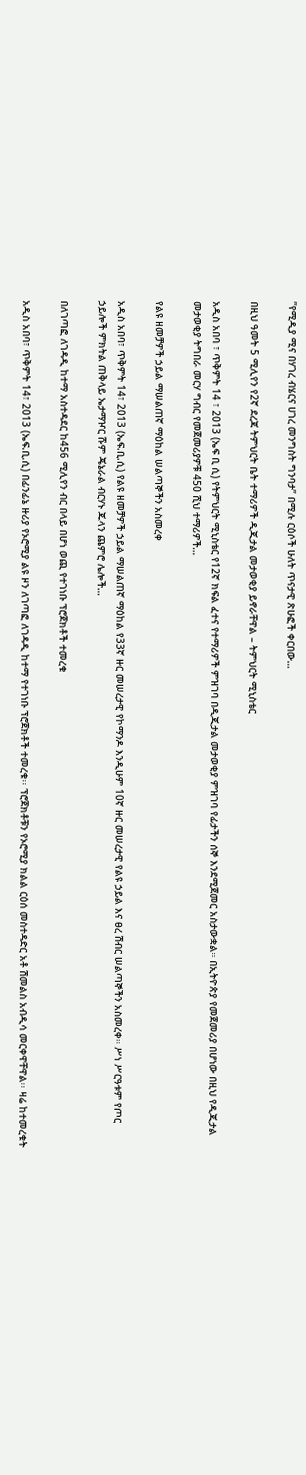”የሚዲያ ሚና በሃገረ ብሄርና ሀገረ መንግስት ግንባታ” በሚሉ ርዕሶች ሁለት ጥናታዊ ጽሁፎች ቀርበው…

በዚህ ዓመት 5 ሚሊየን የ2ኛ ደረጃ ትምህርት ቤት ተማሪዎች ዲጂታል መታወቂያ ይኖራቸዋል – ትምህርት ሚኒስቴር

አዲስ አበባ ፣ ጥቅምት 14 ፣ 2013 (ኤፍ ቢ ሲ) የትምህርት ሚኒስቴር የ12ኛ ክፍል ፈተና የተማሪዎች ምዝገባ በዲጂታል መታወቂያ ምዝገባ የፊታችን ሰኞ እንደሚጀመር አስታውቋል። በኢትዮጵያ የመጀመሪያ በሆነው በዚህ የዲጂታል መታወቂያ ትግበራ መርሃ ግብር የመጀመሪያዎቹ 450 ሺህ ተማሪዎች…

የልዩ ዘመቻዎች ኃይል ማሠልጠኛ ማዕከል ሠልጣኞችን አስመረቀ

አዲስ አበባ፣ ጥቅምት 14፣ 2013 (ኤፍ.ቢ.ሲ) የልዩ ዘመቻዎች ኃይል ማሠልጠኛ ማዕከል የ33ኛ ዙር መሠረታዊ የኮማንዶ እንዲሁም 10ኛ ዙር መሠረታዊ የልዩ ኃይል እና ፀረ ሽብር ሠልጣኞችን አስመረቀ። ሥነ ሥርዓቱም የጦር ኃይሎች ምክትል ጠቅላይ ኤታማዦር ሹም ጄኔራል ብርሃኑ ጁላን ጨምሮ ሌሎች…

በለገጣፎ ለገዳዲ ከተማ አስተዳደር ከ456 ሚሊየን ብር በላይ በሆነ ወጪ የተገነቡ ፕሮጀክቶች ተመረቁ

አዲስ አበባ፣ ጥቅምት 14፣ 2013 (ኤፍ.ቢ.ሲ) በፊንፊኔ ዙሪያ የኦሮሚያ ልዩ ዞን ለገጣፎ ለገዳዲ ከተማ የተገነቡ ፕሮጀክቶች ተመረቁ፡፡ ፕሮጀክቶቹን የኦሮሚያ ክልል ርዕሰ መስተዳድር አቶ ሽመልስ አብዲሳ መርቀዋቸዋል፡፡ ዛሬ ከተመረቁት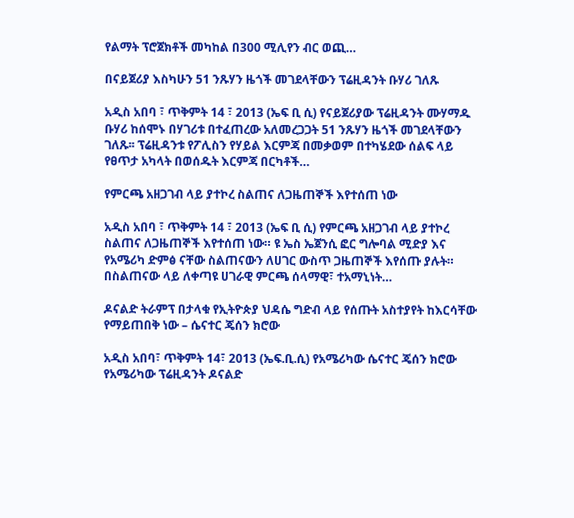የልማት ፕሮጀክቶች መካከል በ300 ሚሊየን ብር ወጪ…

በናይጀሪያ እስካሁን 51 ንጹሃን ዜጎች መገደላቸውን ፕሬዚዳንት ቡሃሪ ገለጹ

አዲስ አበባ ፣ ጥቅምት 14 ፣ 2013 (ኤፍ ቢ ሲ) የናይጀሪያው ፕሬዚዳንት ሙሃማዱ ቡሃሪ ከሰሞኑ በሃገሪቱ በተፈጠረው አለመረጋጋት 51 ንጹሃን ዜጎች መገደላቸውን ገለጹ፡፡ ፕሬዚዳንቱ የፖሊስን የሃይል እርምጃ በመቃወም በተካሄደው ሰልፍ ላይ የፀጥታ አካላት በወሰዱት እርምጃ በርካቶች…

የምርጫ አዘጋገብ ላይ ያተኮረ ስልጠና ለጋዜጠኞች እየተሰጠ ነው

አዲስ አበባ ፣ ጥቅምት 14 ፣ 2013 (ኤፍ ቢ ሲ) የምርጫ አዘጋገብ ላይ ያተኮረ ስልጠና ለጋዜጠኞች እየተሰጠ ነው። ዩ ኤስ ኤጀንሲ ፎር ግሎባል ሚድያ እና የአሜሪካ ድምፅ ናቸው ስልጠናውን ለሀገር ውስጥ ጋዜጠኞች እየሰጡ ያሉት። በስልጠናው ላይ ለቀጣዩ ሀገራዊ ምርጫ ሰላማዊ፣ ተአማኒነት…

ዶናልድ ትራምፕ በታላቁ የኢትዮጵያ ህዳሴ ግድብ ላይ የሰጡት አስተያየት ከእርሳቸው የማይጠበቅ ነው – ሴናተር ጄሰን ክሮው

አዲስ አበባ፣ ጥቅምት 14፣ 2013 (ኤፍ.ቢ.ሲ) የአሜሪካው ሴናተር ጄሰን ክሮው የአሜሪካው ፕሬዚዳንት ዶናልድ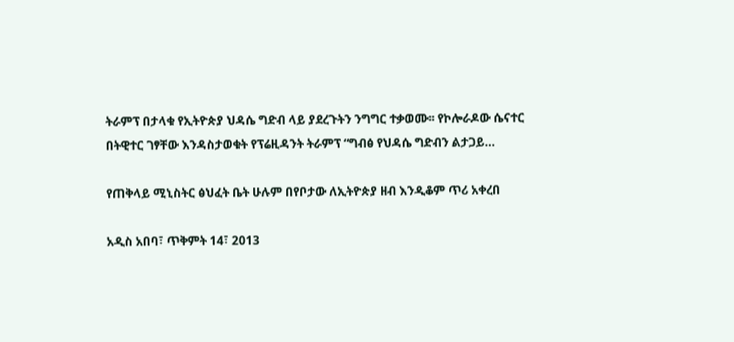ትራምፕ በታላቁ የኢትዮጵያ ህዳሴ ግድብ ላይ ያደረጉትን ንግግር ተቃወሙ፡፡ የኮሎራዶው ሴናተር በትዊተር ገፃቸው እንዳስታወቁት የፕሬዚዳንት ትራምፕ “ግብፅ የህዳሴ ግድብን ልታጋይ…

የጠቅላይ ሚኒስትር ፅህፈት ቤት ሁሉም በየቦታው ለኢትዮጵያ ዘብ እንዲቆም ጥሪ አቀረበ

አዲስ አበባ፣ ጥቅምት 14፣ 2013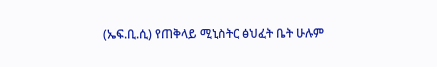(ኤፍ.ቢ.ሲ) የጠቅላይ ሚኒስትር ፅህፈት ቤት ሁሉም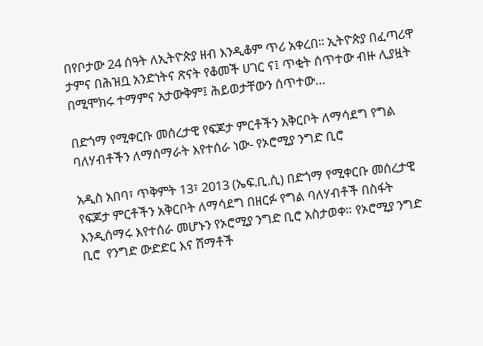በየቦታው 24 ሰዓት ለኢትዮጵያ ዘብ እንዲቆም ጥሪ አቀረበ፡፡ ኢትዮጵያ በፈጣሪዋ ታምና በሕዝቧ አንድነትና ጽናት የቆመች ሀገር ና፤ ጥቂት ሰጥተው ብዙ ሊያዟት በሚሞክሩ ተማምና አታውቅም፤ ሕይወታቸውን ሰጥተው…

በድጎማ የሚቀርቡ መሰረታዊ የፍጆታ ምርቶችን አቅርቦት ለማሳደግ የግል ባለሃብቶችን ለማሰማራት እየተሰራ ነው- የኦሮሚያ ንግድ ቢሮ

አዲስ አበባ፣ ጥቅምት 13፣ 2013 (ኤፍ.ቢ.ሲ) በድጎማ የሚቀርቡ መሰረታዊ የፍጆታ ምርቶችን አቅርቦት ለማሳደግ በዘርፉ የግል ባለሃብቶች በስፋት እንዲሰማሩ እየተሰራ መሆኑን የኦሮሚያ ንግድ ቢሮ አስታወቀ። የኦሮሚያ ንግድ ቢሮ  የንግድ ውድድር እና ሸማቶች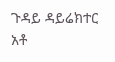ጉዳይ ዳይሬክተር አቶ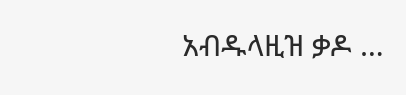አብዱላዚዝ ቃዶ …